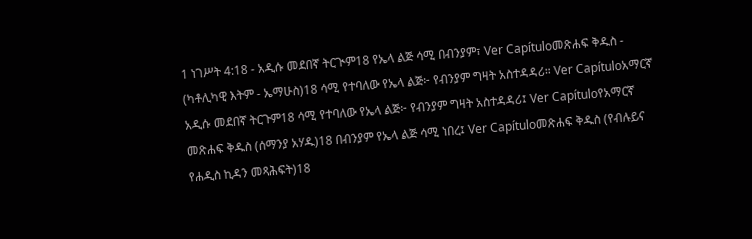1 ነገሥት 4:18 - አዲሱ መደበኛ ትርጒም18 የኤላ ልጅ ሳሚ በብንያም፣ Ver Capítuloመጽሐፍ ቅዱስ - (ካቶሊካዊ እትም - ኤማሁስ)18 ሳሚ የተባለው የኤላ ልጅ፦ የብንያም ግዛት አስተዳዳሪ። Ver Capítuloአማርኛ አዲሱ መደበኛ ትርጉም18 ሳሚ የተባለው የኤላ ልጅ፦ የብንያም ግዛት አስተዳዳሪ፤ Ver Capítuloየአማርኛ መጽሐፍ ቅዱስ (ሰማንያ አሃዱ)18 በብንያም የኤላ ልጅ ሳሚ ነበረ፤ Ver Capítuloመጽሐፍ ቅዱስ (የብሉይና የሐዲስ ኪዳን መጻሕፍት)18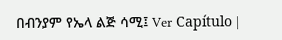በብንያም የኤላ ልጅ ሳሚ፤ Ver Capítulo |